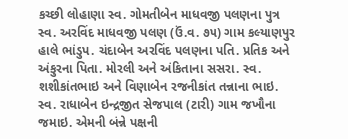કચ્છી લોહાણા સ્વ. ગોમતીબેન માધવજી પલણના પુત્ર સ્વ. અરવિંદ માધવજી પલણ (ઉં.વ. ૭૫) ગામ કલ્યાણપુર હાલે ભાંડુપ. ચંદાબેન અરવિંદ પલણના પતિ. પ્રતિક અને અંકુરના પિતા. મોરલી અને અંકિતાના સસરા. સ્વ. શશીકાંતભાઇ અને વિણાબેન રજનીકાંત તન્નાના ભાઇ. સ્વ. રાધાબેન ઇન્દ્રજીત સેજપાલ (ટારી) ગામ જખૌના જમાઇ. એમની બંન્ને પક્ષની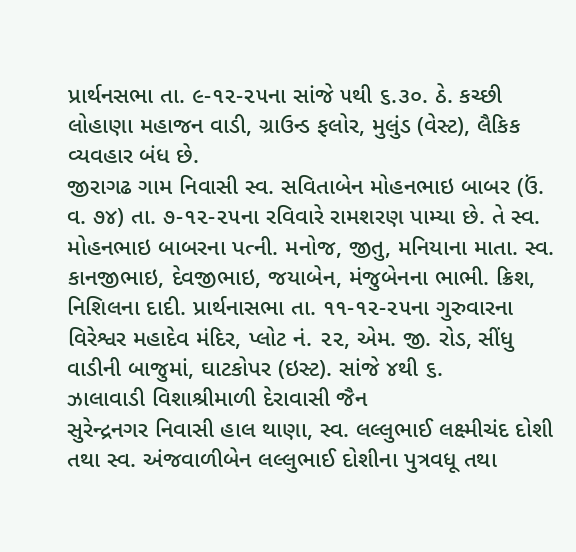પ્રાર્થનસભા તા. ૯-૧૨-૨૫ના સાંજે ૫થી ૬.૩૦. ઠે. કચ્છી લોહાણા મહાજન વાડી, ગ્રાઉન્ડ ફલોર, મુલુંડ (વેસ્ટ), લૈકિક વ્યવહાર બંધ છે.
જીરાગઢ ગામ નિવાસી સ્વ. સવિતાબેન મોહનભાઇ બાબર (ઉં. વ. ૭૪) તા. ૭-૧૨-૨૫ના રવિવારે રામશરણ પામ્યા છે. તે સ્વ. મોહનભાઇ બાબરના પત્ની. મનોજ, જીતુ, મનિયાના માતા. સ્વ. કાનજીભાઇ, દેવજીભાઇ, જયાબેન, મંજુબેનના ભાભી. ક્રિશ, નિશિલના દાદી. પ્રાર્થનાસભા તા. ૧૧-૧૨-૨૫ના ગુરુવારના વિરેશ્વર મહાદેવ મંદિર, પ્લોટ નં. ૨૨, એમ. જી. રોડ, સીંધુ વાડીની બાજુમાં, ઘાટકોપર (ઇસ્ટ). સાંજે ૪થી ૬.
ઝાલાવાડી વિશાશ્રીમાળી દેરાવાસી જૈન
સુરેન્દ્રનગર નિવાસી હાલ થાણા, સ્વ. લલ્લુભાઈ લક્ષ્મીચંદ દોશી તથા સ્વ. અંજવાળીબેન લલ્લુભાઈ દોશીના પુત્રવધૂ તથા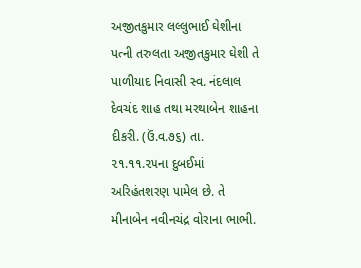અજીતકુમાર લલ્લુભાઈ ઘેશીના પત્ની તરુલતા અજીતકુમાર ઘેશી તે પાળીયાદ નિવાસી સ્વ. નંદલાલ દેવચંદ શાહ તથા મરથાબેન શાહના દીકરી. (ઉં.વ.૭૬) તા. ૨૧.૧૧.૨૫ના દુબઈમાં અરિહંતશરણ પામેલ છે. તે મીનાબેન નવીનચંદ્ર વોરાના ભાભી.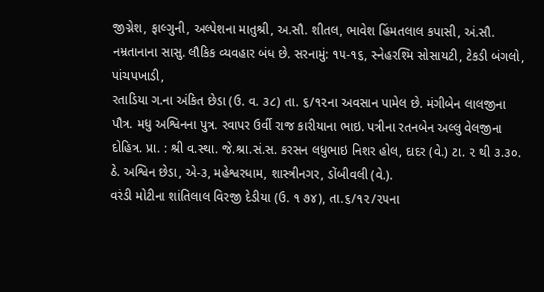જીગ્નેશ, ફાલ્ગુની, અલ્પેશના માતુશ્રી, અ.સૌ. શીતલ, ભાવેશ હિંમતલાલ કપાસી, અં.સૌ. નમ્રતાનાના સાસુ. લૌકિક વ્યવહાર બંધ છે. સરનામું: ૧૫-૧૬, સ્નેહરશ્મિ સોસાયટી, ટેકડી બંગલો, પાંચપખાડી,
રતાડિયા ગ.ના અંકિત છેડા (ઉ. વ. ૩૮) તા. ૬/૧૨ના અવસાન પામેલ છે. મંગીબેન લાલજીના પૌત્ર. મધુ અશ્વિનના પુત્ર. રવાપર ઉર્વી રાજ કારીયાના ભાઇ. પત્રીના રતનબેન અલ્લુ વેલજીના દોહિત્ર. પ્રા. : શ્રી વ.સ્થા. જે.શ્રા.સં.સ. કરસન લધુભાઇ નિશર હોલ, દાદર (વે.) ટા. ૨ થી ૩.૩૦. ઠે. અશ્વિન છેડા, એ-૩, મહેશ્વરધામ, શાસ્ત્રીનગર, ડોંબીવલી (વે.).
વરંડી મોટીના શાંતિલાલ વિરજી દેડીયા (ઉ. ૧ ૭૪), તા.૬/૧૨/૨૫ના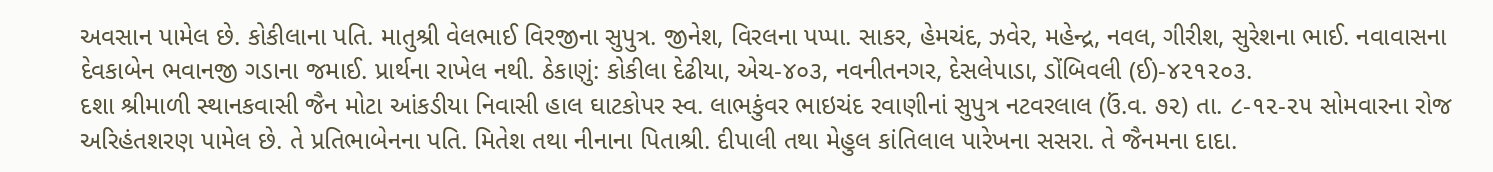અવસાન પામેલ છે. કોકીલાના પતિ. માતુશ્રી વેલભાઈ વિરજીના સુપુત્ર. જીનેશ, વિરલના પપ્પા. સાકર, હેમચંદ, ઝવેર, મહેન્દ્ર, નવલ, ગીરીશ, સુરેશના ભાઈ. નવાવાસના દેવકાબેન ભવાનજી ગડાના જમાઈ. પ્રાર્થના રાખેલ નથી. ઠેકાણું: કોકીલા દેઢીયા, એચ-૪૦૩, નવનીતનગર, દેસલેપાડા, ડોંબિવલી (ઈ)-૪૨૧૨૦૩.
દશા શ્રીમાળી સ્થાનકવાસી જૈન મોટા આંકડીયા નિવાસી હાલ ઘાટકોપર સ્વ. લાભકુંવર ભાઇચંદ રવાણીનાં સુપુત્ર નટવરલાલ (ઉં.વ. ૭૨) તા. ૮-૧૨-૨૫ સોમવારના રોજ અરિહંતશરણ પામેલ છે. તે પ્રતિભાબેનના પતિ. મિતેશ તથા નીનાના પિતાશ્રી. દીપાલી તથા મેહુલ કાંતિલાલ પારેખના સસરા. તે જૈનમના દાદા.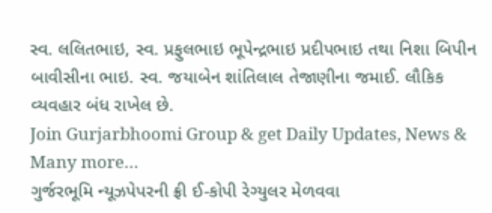સ્વ. લલિતભાઇ, સ્વ. પ્રફુલભાઇ ભૂપેન્દ્રભાઇ પ્રદીપભાઇ તથા નિશા બિપીન બાવીસીના ભાઇ. સ્વ. જયાબેન શાંતિલાલ તેજાણીના જમાઈ. લૌકિક વ્યવહાર બંધ રાખેલ છે.
Join Gurjarbhoomi Group & get Daily Updates, News & Many more…
ગુર્જરભૂમિ ન્યૂઝપેપરની ફ્રી ઈ-કોપી રેગ્યુલર મેળવવા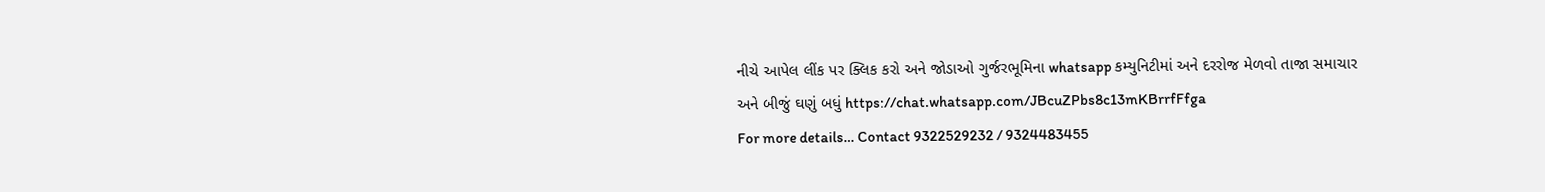નીચે આપેલ લીંક પર ક્લિક કરો અને જોડાઓ ગુર્જરભૂમિના whatsapp કમ્યુનિટીમાં અને દરરોજ મેળવો તાજા સમાચાર અને બીજું ઘણું બધું https://chat.whatsapp.com/JBcuZPbs8c13mKBrrfFfga
For more details… Contact 9322529232 / 9324483455